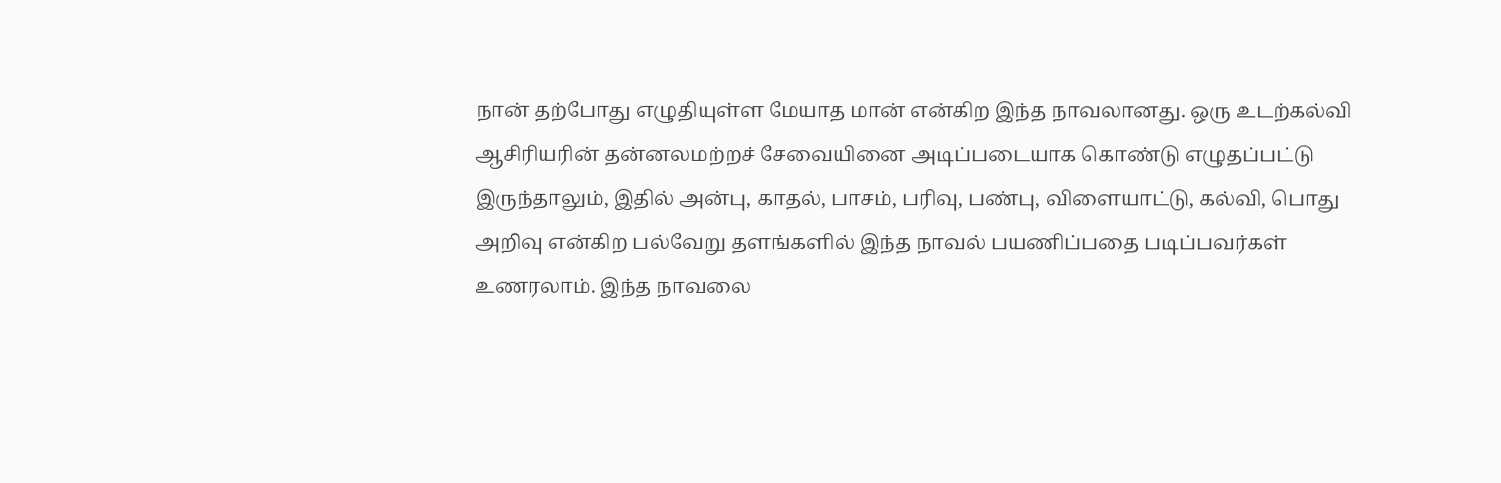நான் தற்போது எழுதியுள்ள மேயாத மான் என்கிற இந்த நாவலானது. ஒரு உடற்கல்வி ஆசிரியரின் தன்னலமற்றச் சேவையினை அடிப்படையாக கொண்டு எழுதப்பட்டு இருந்தாலும், இதில் அன்பு, காதல், பாசம், பரிவு, பண்பு, விளையாட்டு, கல்வி, பொது அறிவு என்கிற பல்வேறு தளங்களில் இந்த நாவல் பயணிப்பதை படிப்பவர்கள் உணரலாம். இந்த நாவலை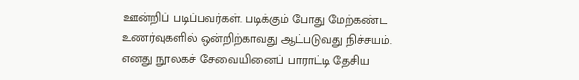ஊன்றிப் படிப்பவர்கள். படிக்கும் போது மேற்கண்ட உணர்வுகளில் ஒன்றிற்காவது ஆட்படுவது நிச்சயம்.
எனது நூலகச் சேவையினைப் பாராட்டி தேசிய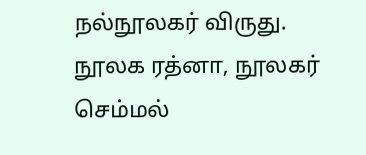நல்நூலகர் விருது. நூலக ரத்னா, நூலகர் செம்மல்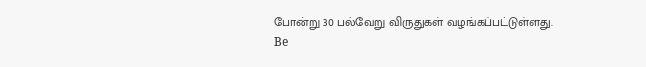போன்று 30 பல்வேறு விருதுகள் வழங்கப்பட்டுள்ளது.
Be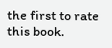the first to rate this book.